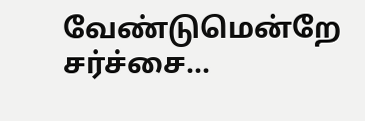வேண்டுமென்றே சர்ச்சை...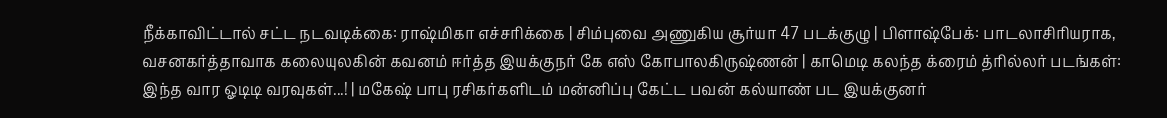நீக்காவிட்டால் சட்ட நடவடிக்கை: ராஷ்மிகா எச்சரிக்கை | சிம்புவை அணுகிய சூர்யா 47 படக்குழு | பிளாஷ்பேக்: பாடலாசிரியராக, வசனகர்த்தாவாக கலையுலகின் கவனம் ஈர்த்த இயக்குநர் கே எஸ் கோபாலகிருஷ்ணன் | காமெடி கலந்த க்ரைம் த்ரில்லர் படங்கள்: இந்த வார ஓடிடி வரவுகள்...! | மகேஷ் பாபு ரசிகர்களிடம் மன்னிப்பு கேட்ட பவன் கல்யாண் பட இயக்குனர்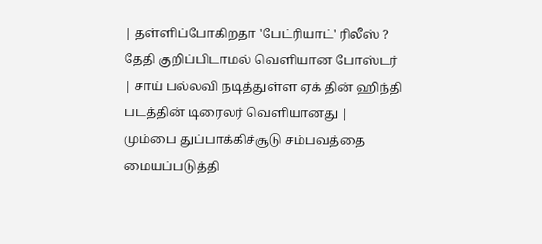| தள்ளிப்போகிறதா 'பேட்ரியாட்' ரிலீஸ் ? தேதி குறிப்பிடாமல் வெளியான போஸ்டர் | சாய் பல்லவி நடித்துள்ள ஏக் தின் ஹிந்தி படத்தின் டிரைலர் வெளியானது | மும்பை துப்பாக்கிச்சூடு சம்பவத்தை மையப்படுத்தி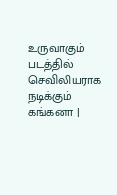உருவாகும் படத்தில் செவிலியராக நடிக்கும் கங்கனா |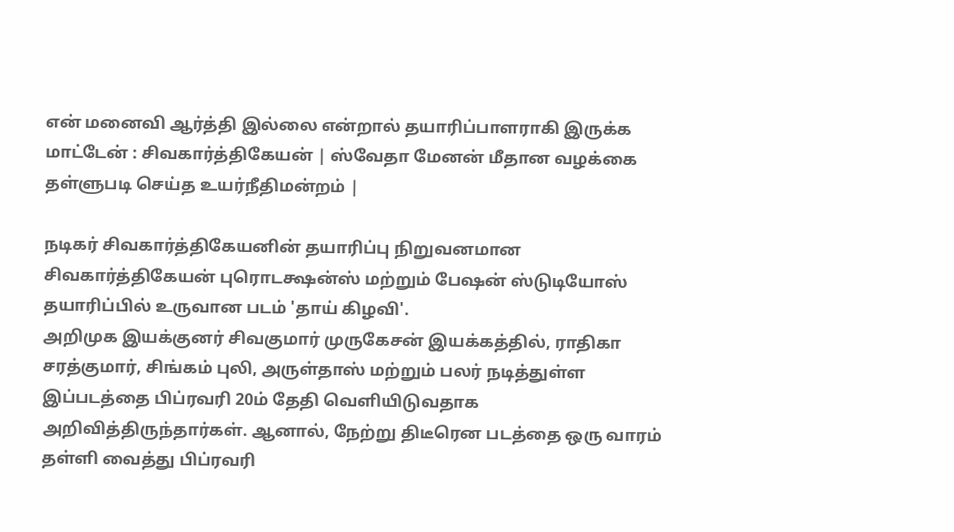என் மனைவி ஆர்த்தி இல்லை என்றால் தயாரிப்பாளராகி இருக்க மாட்டேன் : சிவகார்த்திகேயன் | ஸ்வேதா மேனன் மீதான வழக்கை தள்ளுபடி செய்த உயர்நீதிமன்றம் |

நடிகர் சிவகார்த்திகேயனின் தயாரிப்பு நிறுவனமான சிவகார்த்திகேயன் புரொடக்ஷன்ஸ் மற்றும் பேஷன் ஸ்டுடியோஸ் தயாரிப்பில் உருவான படம் 'தாய் கிழவி'.
அறிமுக இயக்குனர் சிவகுமார் முருகேசன் இயக்கத்தில், ராதிகா சரத்குமார், சிங்கம் புலி, அருள்தாஸ் மற்றும் பலர் நடித்துள்ள இப்படத்தை பிப்ரவரி 20ம் தேதி வெளியிடுவதாக அறிவித்திருந்தார்கள். ஆனால், நேற்று திடீரென படத்தை ஒரு வாரம் தள்ளி வைத்து பிப்ரவரி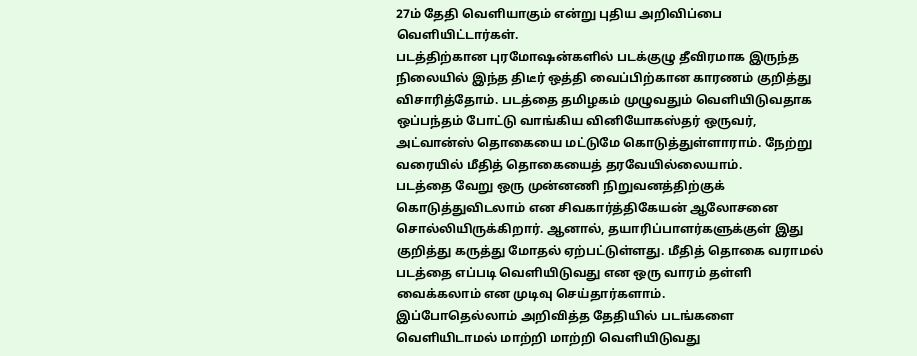27ம் தேதி வெளியாகும் என்று புதிய அறிவிப்பை வெளியிட்டார்கள்.
படத்திற்கான புரமோஷன்களில் படக்குழு தீவிரமாக இருந்த நிலையில் இந்த திடீர் ஒத்தி வைப்பிற்கான காரணம் குறித்து விசாரித்தோம். படத்தை தமிழகம் முழுவதும் வெளியிடுவதாக ஒப்பந்தம் போட்டு வாங்கிய வினியோகஸ்தர் ஒருவர், அட்வான்ஸ் தொகையை மட்டுமே கொடுத்துள்ளாராம். நேற்று வரையில் மீதித் தொகையைத் தரவேயில்லையாம்.
படத்தை வேறு ஒரு முன்னணி நிறுவனத்திற்குக் கொடுத்துவிடலாம் என சிவகார்த்திகேயன் ஆலோசனை சொல்லியிருக்கிறார். ஆனால், தயாரிப்பாளர்களுக்குள் இது குறித்து கருத்து மோதல் ஏற்பட்டுள்ளது. மீதித் தொகை வராமல் படத்தை எப்படி வெளியிடுவது என ஒரு வாரம் தள்ளி வைக்கலாம் என முடிவு செய்தார்களாம்.
இப்போதெல்லாம் அறிவித்த தேதியில் படங்களை வெளியிடாமல் மாற்றி மாற்றி வெளியிடுவது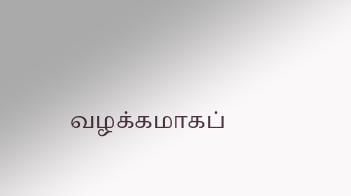வழக்கமாகப்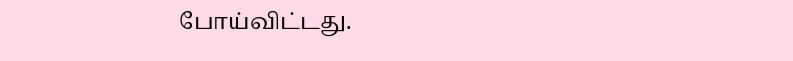போய்விட்டது.